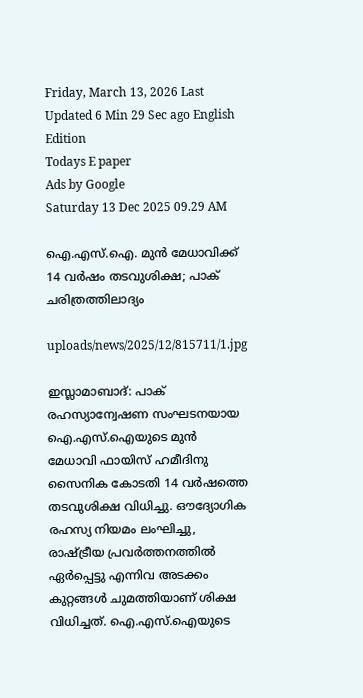Friday, March 13, 2026 Last Updated 6 Min 29 Sec ago English Edition
Todays E paper
Ads by Google
Saturday 13 Dec 2025 09.29 AM

ഐ.എസ്‌.ഐ. മുന്‍ മേധാവിക്ക്‌ 14 വര്‍ഷം തടവുശിക്ഷ; പാക്‌ ചരിത്രത്തിലാദ്യം

uploads/news/2025/12/815711/1.jpg

ഇസ്ലാമാബാദ്‌: പാക്‌ രഹസ്യാന്വേഷണ സംഘടനയായ ഐ.എസ്‌.ഐയുടെ മുന്‍ മേധാവി ഫായിസ്‌ ഹമീദിനു സൈനിക കോടതി 14 വര്‍ഷത്തെ തടവുശിക്ഷ വിധിച്ചു. ഔദ്യോഗിക രഹസ്യ നിയമം ലംഘിച്ചു, രാഷ്‌ട്രീയ പ്രവര്‍ത്തനത്തില്‍ ഏര്‍പ്പെട്ടു എന്നിവ അടക്കം കുറ്റങ്ങള്‍ ചുമത്തിയാണ്‌ ശിക്ഷ വിധിച്ചത്‌. ഐ.എസ്‌.ഐയുടെ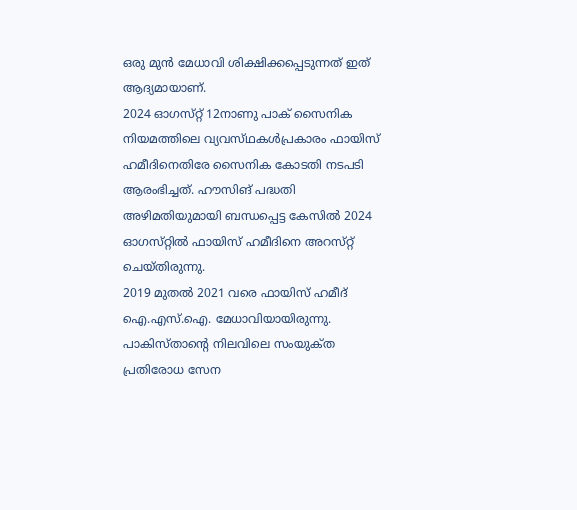ഒരു മുന്‍ മേധാവി ശിക്ഷിക്കപ്പെടുന്നത്‌ ഇത്‌ ആദ്യമായാണ്‌.
2024 ഓഗസ്‌റ്റ് 12നാണു പാക്‌ സൈനിക നിയമത്തിലെ വ്യവസ്‌ഥകള്‍പ്രകാരം ഫായിസ്‌ ഹമീദിനെതിരേ സൈനിക കോടതി നടപടി ആരംഭിച്ചത്‌. ഹൗസിങ്‌ പദ്ധതി അഴിമതിയുമായി ബന്ധപ്പെട്ട കേസില്‍ 2024 ഓഗസ്‌റ്റില്‍ ഫായിസ്‌ ഹമീദിനെ അറസ്‌റ്റ് ചെയ്‌തിരുന്നു.
2019 മുതല്‍ 2021 വരെ ഫായിസ്‌ ഹമീദ്‌ ഐ.എസ്‌.ഐ. മേധാവിയായിരുന്നു.
പാകിസ്‌താന്റെ നിലവിലെ സംയുക്‌ത പ്രതിരോധ സേന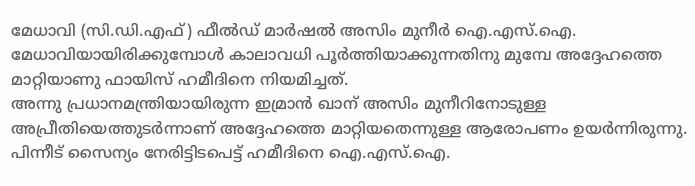മേധാവി (സി.ഡി.എഫ്‌) ഫീല്‍ഡ്‌ മാര്‍ഷല്‍ അസിം മുനീര്‍ ഐ.എസ്‌.ഐ. മേധാവിയായിരിക്കുമ്പോള്‍ കാലാവധി പൂര്‍ത്തിയാക്കുന്നതിനു മുമ്പേ അദ്ദേഹത്തെ മാറ്റിയാണു ഫായിസ്‌ ഹമീദിനെ നിയമിച്ചത്‌.
അന്നു പ്രധാനമന്ത്രിയായിരുന്ന ഇമ്രാന്‍ ഖാന്‌ അസിം മുനീറിനോടുള്ള അപ്രീതിയെത്തുടര്‍ന്നാണ്‌ അദ്ദേഹത്തെ മാറ്റിയതെന്നുള്ള ആരോപണം ഉയര്‍ന്നിരുന്നു.
പിന്നീട്‌ സൈന്യം നേരിട്ടിടപെട്ട്‌ ഹമീദിനെ ഐ.എസ്‌.ഐ.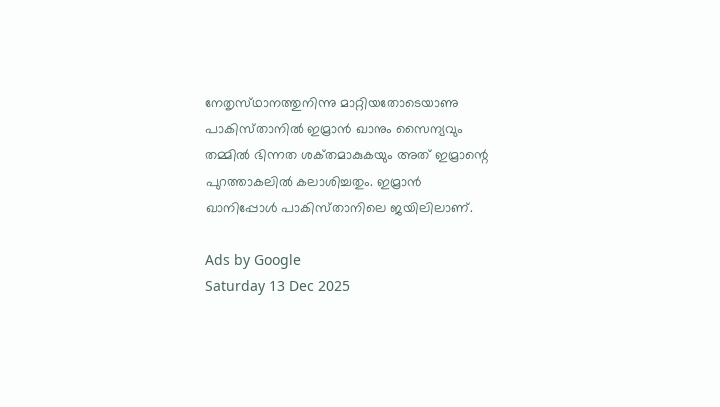നേതൃസ്‌ഥാനത്തുനിന്നു മാറ്റിയതോടെയാണു പാകിസ്‌താനില്‍ ഇമ്രാന്‍ ഖാനും സൈന്യവും തമ്മില്‍ ഭിന്നത ശക്‌തമാകുകയും അത്‌ ഇമ്രാന്റെ പുറത്താകലില്‍ കലാശിച്ചതും. ഇമ്രാന്‍ ഖാനിപ്പോള്‍ പാകിസ്‌താനിലെ ജയിലിലാണ്‌.

Ads by Google
Saturday 13 Dec 2025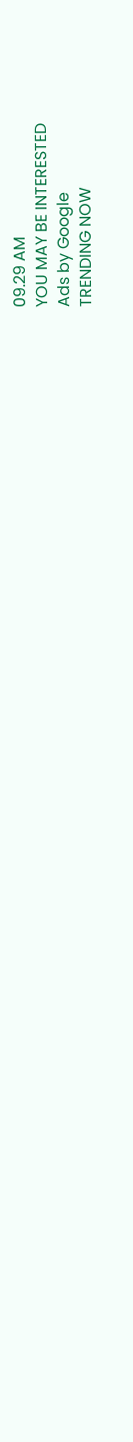09.29 AM
YOU MAY BE INTERESTED
Ads by Google
TRENDING NOW